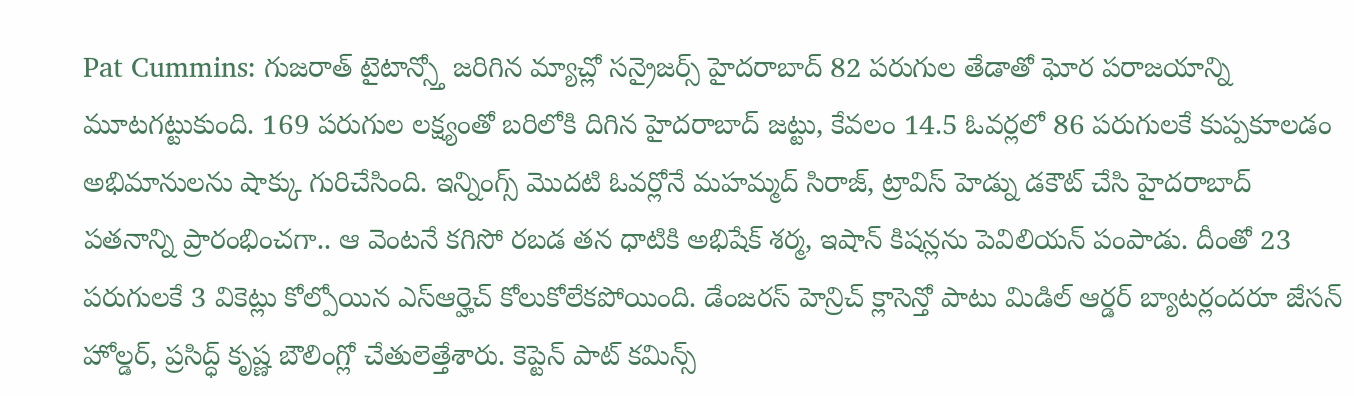Pat Cummins: గుజరాత్ టైటాన్స్తో జరిగిన మ్యాచ్లో సన్రైజర్స్ హైదరాబాద్ 82 పరుగుల తేడాతో ఘోర పరాజయాన్ని మూటగట్టుకుంది. 169 పరుగుల లక్ష్యంతో బరిలోకి దిగిన హైదరాబాద్ జట్టు, కేవలం 14.5 ఓవర్లలో 86 పరుగులకే కుప్పకూలడం అభిమానులను షాక్కు గురిచేసింది. ఇన్నింగ్స్ మొదటి ఓవర్లోనే మహమ్మద్ సిరాజ్, ట్రావిస్ హెడ్ను డకౌట్ చేసి హైదరాబాద్ పతనాన్ని ప్రారంభించగా.. ఆ వెంటనే కగిసో రబడ తన ధాటికి అభిషేక్ శర్మ, ఇషాన్ కిషన్లను పెవిలియన్ పంపాడు. దీంతో 23 పరుగులకే 3 వికెట్లు కోల్పోయిన ఎస్ఆర్హెచ్ కోలుకోలేకపోయింది. డేంజరస్ హెన్రిచ్ క్లాసెన్తో పాటు మిడిల్ ఆర్డర్ బ్యాటర్లందరూ జేసన్ హోల్డర్, ప్రసిద్ధ్ కృష్ణ బౌలింగ్లో చేతులెత్తేశారు. కెప్టెన్ పాట్ కమిన్స్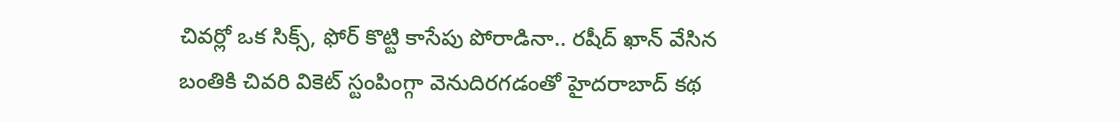చివర్లో ఒక సిక్స్, ఫోర్ కొట్టి కాసేపు పోరాడినా.. రషీద్ ఖాన్ వేసిన బంతికి చివరి వికెట్ స్టంపింగ్గా వెనుదిరగడంతో హైదరాబాద్ కథ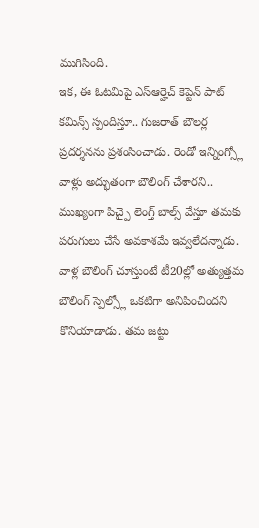ముగిసింది.
ఇక, ఈ ఓటమిపై ఎస్ఆర్హెచ్ కెప్టెన్ పాట్ కమిన్స్ స్పందిస్తూ.. గుజరాత్ బౌలర్ల ప్రదర్శనను ప్రశంసించాడు. రెండో ఇన్నింగ్స్లో వాళ్లు అద్భుతంగా బౌలింగ్ చేశారని.. ముఖ్యంగా పిచ్పై లెంగ్త్ బాల్స్ వేస్తూ తమకు పరుగులు చేసే అవకాశమే ఇవ్వలేదన్నాడు. వాళ్ల బౌలింగ్ చూస్తుంటే టీ20ల్లో అత్యుత్తమ బౌలింగ్ స్పెల్స్లో ఒకటిగా అనిపించిందని కొనియాడాడు. తమ జట్టు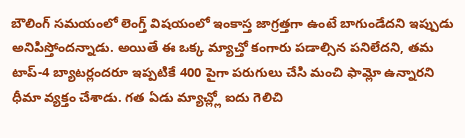బౌలింగ్ సమయంలో లెంగ్త్ విషయంలో ఇంకాస్త జాగ్రత్తగా ఉంటే బాగుండేదని ఇప్పుడు అనిపిస్తోందన్నాడు. అయితే ఈ ఒక్క మ్యాచ్తో కంగారు పడాల్సిన పనిలేదని, తమ టాప్-4 బ్యాటర్లందరూ ఇప్పటికే 400 పైగా పరుగులు చేసి మంచి ఫామ్లో ఉన్నారని ధీమా వ్యక్తం చేశాడు. గత ఏడు మ్యాచ్ల్లో ఐదు గెలిచి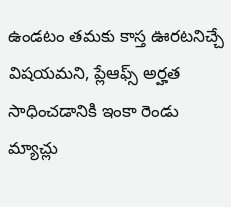ఉండటం తమకు కాస్త ఊరటనిచ్చే విషయమని, ప్లేఆఫ్స్ అర్హత సాధించడానికి ఇంకా రెండు మ్యాచ్లు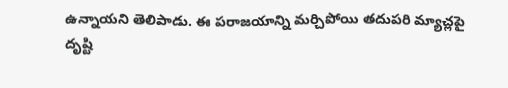ఉన్నాయని తెలిపాడు. ఈ పరాజయాన్ని మర్చిపోయి తదుపరి మ్యాచ్లపై దృష్టి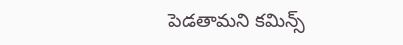పెడతామని కమిన్స్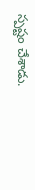స్పష్టం చేశాడు.